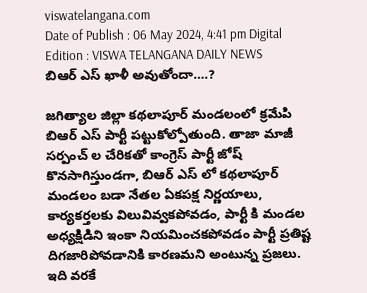viswatelangana.com
Date of Publish : 06 May 2024, 4:41 pm Digital Edition : VISWA TELANGANA DAILY NEWS
బిఆర్ ఎస్ ఖాళీ అవుతోందా….?

జగిత్యాల జిల్లా కథలాపూర్ మండలంలో క్రమేపి బిఆర్ ఎస్ పార్టీ పట్టుకోల్పోతుంది. తాజా మాజీ సర్పంచ్ ల చేరికతో కాంగ్రెస్ పార్టీ జోష్ కొనసాగిస్తుండగా, బిఆర్ ఎస్ లో కథలాపూర్ మండలం బడా నేతల ఏకపక్ష నిర్ణయాలు, కార్యకర్తలకు విలువివ్వకపోవడం, పార్టీ కి మండల అధ్యక్షిడిని ఇంకా నియమించకపోవడం పార్టీ ప్రతిష్ట దిగజారిపోవడానికి కారణమని అంటున్న ప్రజలు. ఇది వరకే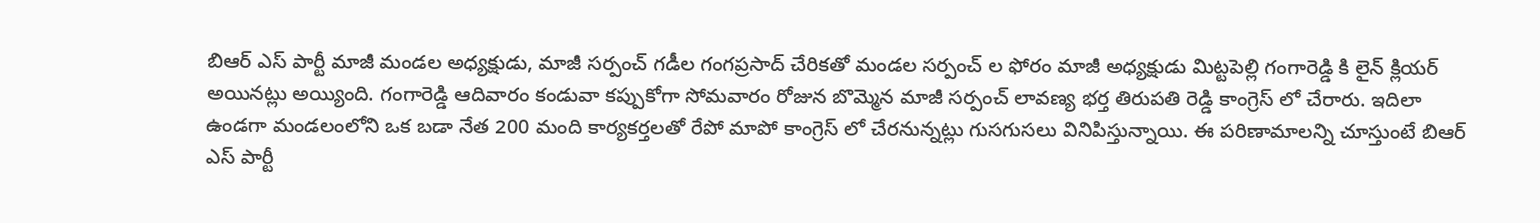బిఆర్ ఎస్ పార్టీ మాజీ మండల అధ్యక్షుడు, మాజీ సర్పంచ్ గడీల గంగప్రసాద్ చేరికతో మండల సర్పంచ్ ల ఫోరం మాజీ అధ్యక్షుడు మిట్టపెల్లి గంగారెడ్డి కి లైన్ క్లియర్ అయినట్లు అయ్యింది. గంగారెడ్డి ఆదివారం కండువా కప్పుకోగా సోమవారం రోజున బొమ్మెన మాజీ సర్పంచ్ లావణ్య భర్త తిరుపతి రెడ్డి కాంగ్రెస్ లో చేరారు. ఇదిలా ఉండగా మండలంలోని ఒక బడా నేత 200 మంది కార్యకర్తలతో రేపో మాపో కాంగ్రెస్ లో చేరనున్నట్లు గుసగుసలు వినిపిస్తున్నాయి. ఈ పరిణామాలన్ని చూస్తుంటే బిఆర్ ఎస్ పార్టీ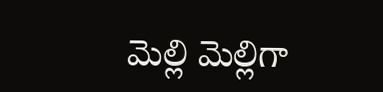మెల్లి మెల్లిగా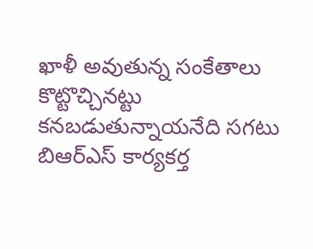ఖాళీ అవుతున్న సంకేతాలు కొట్టొచ్చినట్టు కనబడుతున్నాయనేది సగటు బిఆర్ఎస్ కార్యకర్త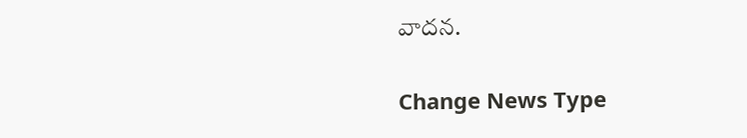వాదన.

Change News Type